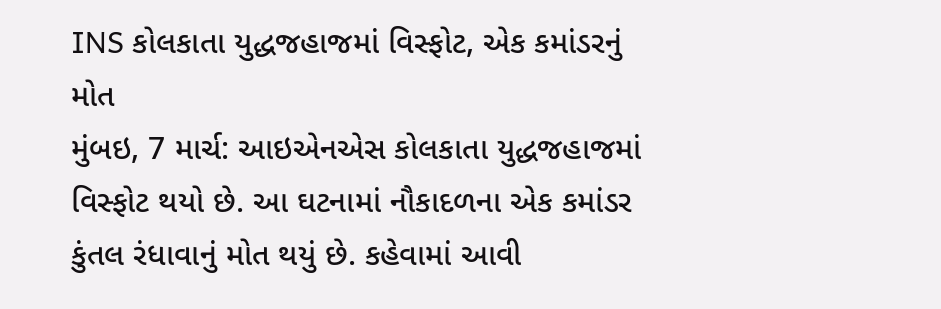INS કોલકાતા યુદ્ધજહાજમાં વિસ્ફોટ, એક કમાંડરનું મોત
મુંબઇ, 7 માર્ચ: આઇએનએસ કોલકાતા યુદ્ધજહાજમાં વિસ્ફોટ થયો છે. આ ઘટનામાં નૌકાદળના એક કમાંડર કુંતલ રંધાવાનું મોત થયું છે. કહેવામાં આવી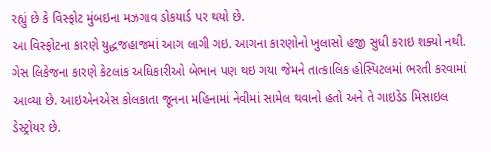રહ્યું છે કે વિસ્ફોટ મુંબઇના મઝગાવ ડોકયાર્ડ પર થયો છે.
આ વિસ્ફોટના કારણે યુદ્ધજહાજમાં આગ લાગી ગઇ. આગના કારણોનો ખુલાસો હજી સુધી કરાઇ શક્યો નથી. ગેસ લિકેજના કારણે કેટલાંક અધિકારીઓ બેભાન પણ થઇ ગયા જેમને તાત્કાલિક હોસ્પિટલમાં ભરતી કરવામાં આવ્યા છે. આઇએનએસ કોલકાતા જૂનના મહિનામાં નેવીમાં સામેલ થવાનો હતો અને તે ગાઇડેડ મિસાઇલ ડેસ્ટ્રોયર છે.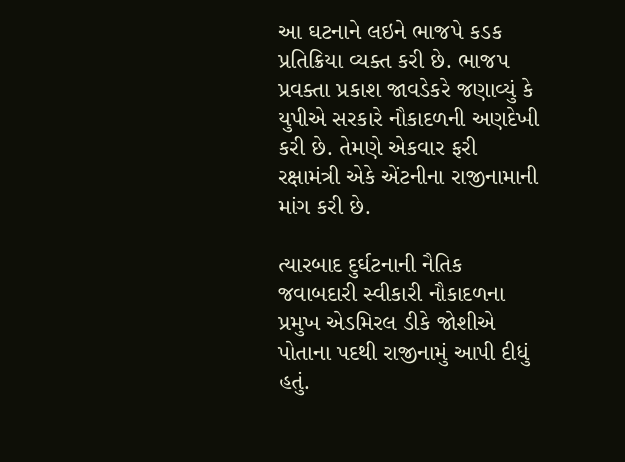આ ઘટનાને લઇને ભાજપે કડક પ્રતિક્રિયા વ્યક્ત કરી છે. ભાજપ પ્રવક્તા પ્રકાશ જાવડેકરે જણાવ્યું કે યુપીએ સરકારે નૌકાદળની અણદેખી કરી છે. તેમણે એકવાર ફરી રક્ષામંત્રી એકે એંટનીના રાજીનામાની માંગ કરી છે.

ત્યારબાદ દુર્ઘટનાની નૈતિક જવાબદારી સ્વીકારી નૌકાદળના પ્રમુખ એડમિરલ ડીકે જોશીએ પોતાના પદથી રાજીનામું આપી દીધું હતું.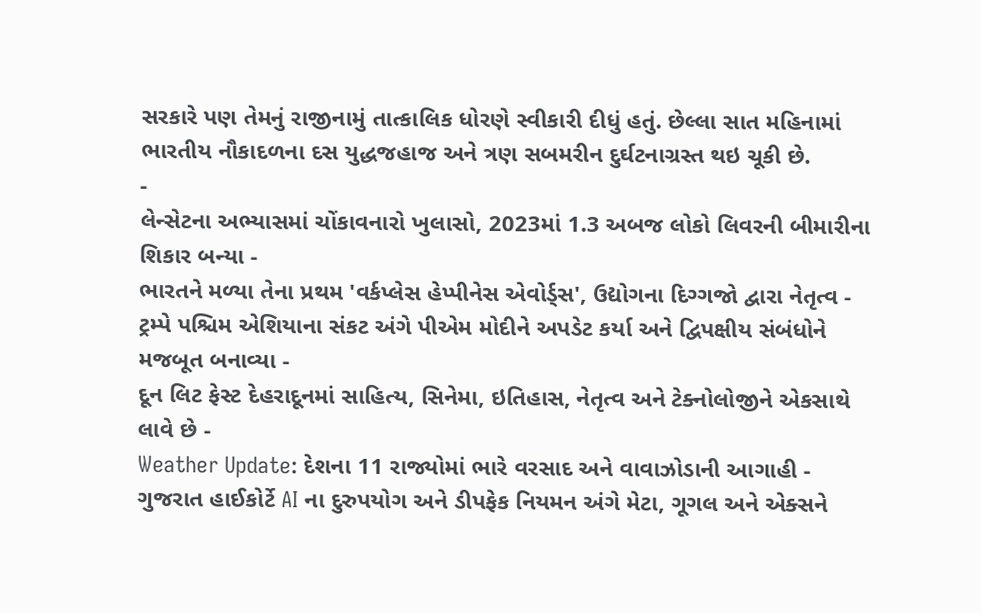સરકારે પણ તેમનું રાજીનામું તાત્કાલિક ધોરણે સ્વીકારી દીધું હતું. છેલ્લા સાત મહિનામાં ભારતીય નૌકાદળના દસ યુદ્ધજહાજ અને ત્રણ સબમરીન દુર્ઘટનાગ્રસ્ત થઇ ચૂકી છે.
-
લેન્સેટના અભ્યાસમાં ચોંકાવનારો ખુલાસો, 2023માં 1.3 અબજ લોકો લિવરની બીમારીના શિકાર બન્યા -
ભારતને મળ્યા તેના પ્રથમ 'વર્કપ્લેસ હેપ્પીનેસ એવોર્ડ્સ', ઉદ્યોગના દિગ્ગજો દ્વારા નેતૃત્વ -
ટ્રમ્પે પશ્ચિમ એશિયાના સંકટ અંગે પીએમ મોદીને અપડેટ કર્યા અને દ્વિપક્ષીય સંબંધોને મજબૂત બનાવ્યા -
દૂન લિટ ફેસ્ટ દેહરાદૂનમાં સાહિત્ય, સિનેમા, ઇતિહાસ, નેતૃત્વ અને ટેક્નોલોજીને એકસાથે લાવે છે -
Weather Update: દેશના 11 રાજ્યોમાં ભારે વરસાદ અને વાવાઝોડાની આગાહી -
ગુજરાત હાઈકોર્ટે AI ના દુરુપયોગ અને ડીપફેક નિયમન અંગે મેટા, ગૂગલ અને એક્સને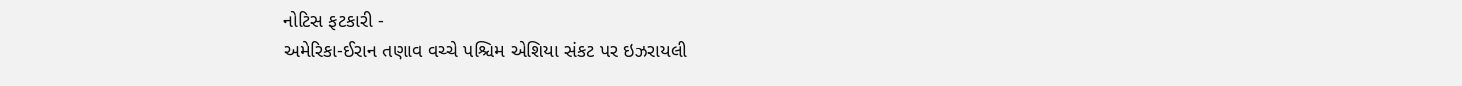નોટિસ ફટકારી -
અમેરિકા-ઈરાન તણાવ વચ્ચે પશ્ચિમ એશિયા સંકટ પર ઇઝરાયલી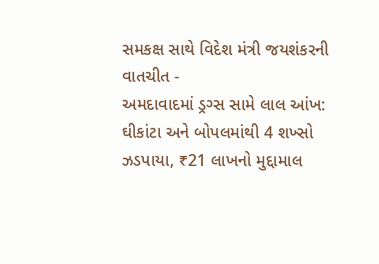સમકક્ષ સાથે વિદેશ મંત્રી જયશંકરની વાતચીત -
અમદાવાદમાં ડ્રગ્સ સામે લાલ આંખ: ઘીકાંટા અને બોપલમાંથી 4 શખ્સો ઝડપાયા, ₹21 લાખનો મુદ્દામાલ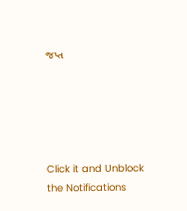જપ્ત





Click it and Unblock the Notifications